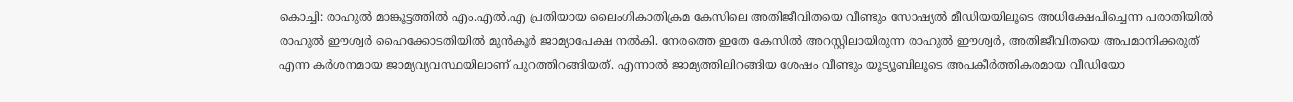കൊച്ചി: രാഹുൽ മാങ്കൂട്ടത്തിൽ എം.എൽ.എ പ്രതിയായ ലൈംഗികാതിക്രമ കേസിലെ അതിജീവിതയെ വീണ്ടും സോഷ്യൽ മീഡിയയിലൂടെ അധിക്ഷേപിച്ചെന്ന പരാതിയിൽ രാഹുൽ ഈശ്വർ ഹൈക്കോടതിയിൽ മുൻകൂർ ജാമ്യാപേക്ഷ നൽകി. നേരത്തെ ഇതേ കേസിൽ അറസ്റ്റിലായിരുന്ന രാഹുൽ ഈശ്വർ, അതിജീവിതയെ അപമാനിക്കരുത് എന്ന കർശനമായ ജാമ്യവ്യവസ്ഥയിലാണ് പുറത്തിറങ്ങിയത്. എന്നാൽ ജാമ്യത്തിലിറങ്ങിയ ശേഷം വീണ്ടും യൂട്യൂബിലൂടെ അപകീർത്തികരമായ വീഡിയോ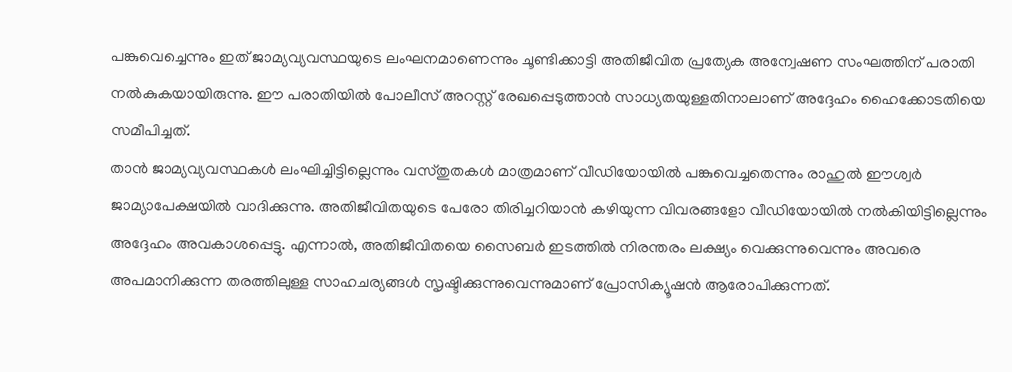പങ്കുവെച്ചെന്നും ഇത് ജാമ്യവ്യവസ്ഥയുടെ ലംഘനമാണെന്നും ചൂണ്ടിക്കാട്ടി അതിജീവിത പ്രത്യേക അന്വേഷണ സംഘത്തിന് പരാതി നൽകുകയായിരുന്നു. ഈ പരാതിയിൽ പോലീസ് അറസ്റ്റ് രേഖപ്പെടുത്താൻ സാധ്യതയുള്ളതിനാലാണ് അദ്ദേഹം ഹൈക്കോടതിയെ സമീപിച്ചത്.
താൻ ജാമ്യവ്യവസ്ഥകൾ ലംഘിച്ചിട്ടില്ലെന്നും വസ്തുതകൾ മാത്രമാണ് വീഡിയോയിൽ പങ്കുവെച്ചതെന്നും രാഹുൽ ഈശ്വർ ജാമ്യാപേക്ഷയിൽ വാദിക്കുന്നു. അതിജീവിതയുടെ പേരോ തിരിച്ചറിയാൻ കഴിയുന്ന വിവരങ്ങളോ വീഡിയോയിൽ നൽകിയിട്ടില്ലെന്നും അദ്ദേഹം അവകാശപ്പെട്ടു. എന്നാൽ, അതിജീവിതയെ സൈബർ ഇടത്തിൽ നിരന്തരം ലക്ഷ്യം വെക്കുന്നുവെന്നും അവരെ അപമാനിക്കുന്ന തരത്തിലുള്ള സാഹചര്യങ്ങൾ സൃഷ്ടിക്കുന്നുവെന്നുമാണ് പ്രോസിക്യൂഷൻ ആരോപിക്കുന്നത്.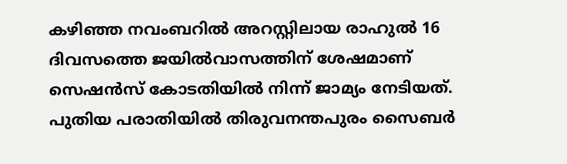കഴിഞ്ഞ നവംബറിൽ അറസ്റ്റിലായ രാഹുൽ 16 ദിവസത്തെ ജയിൽവാസത്തിന് ശേഷമാണ് സെഷൻസ് കോടതിയിൽ നിന്ന് ജാമ്യം നേടിയത്. പുതിയ പരാതിയിൽ തിരുവനന്തപുരം സൈബർ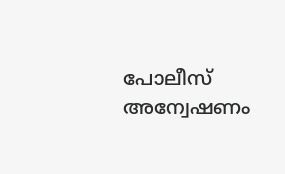പോലീസ് അന്വേഷണം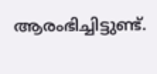ആരംഭിച്ചിട്ടുണ്ട്.